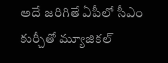అదే జరిగితే ఏపీలో సీఎం కుర్చీతో మ్యూజికల్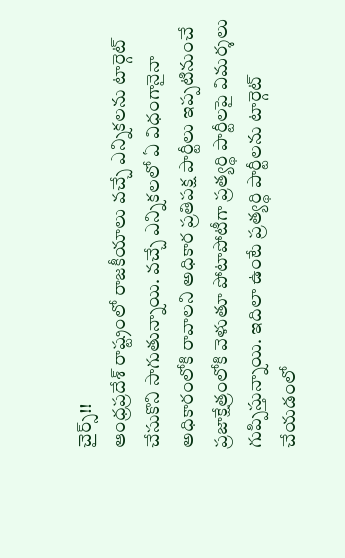చైర్స్!!
ఆంధ్రప్రదేశ్ రాష్ట్రంలో రాజకీయాలు వచ్చే ఎన్నికలను టార్గెట్ చేసుకొని సాగుతున్నాయి. వచ్చే ఎన్నికలలో ఏ విధంగానైనా అధికారంలోకి రావాలని అధికార ప్రతిపక్ష పార్టీలు ఇప్పటినుంచే ప్రజాక్షేత్రంలోకి వెళుతూ పోటాపోటీగా ప్రత్యర్థి పార్టీలపై విమర్శలు గుప్పిస్తున్నాయి. ఇదిలా ఉంటే ప్రత్యర్థి పార్టీలను టార్గెట్ చేయడంలో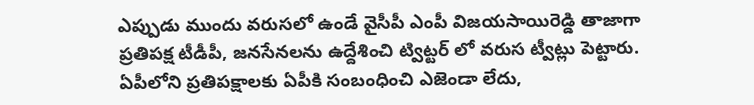ఎప్పుడు ముందు వరుసలో ఉండే వైసీపీ ఎంపీ విజయసాయిరెడ్డి తాజాగా ప్రతిపక్ష టీడీపీ, జనసేనలను ఉద్దేశించి ట్విట్టర్ లో వరుస ట్వీట్లు పెట్టారు.
ఏపీలోని ప్రతిపక్షాలకు ఏపీకి సంబంధించి ఎజెండా లేదు,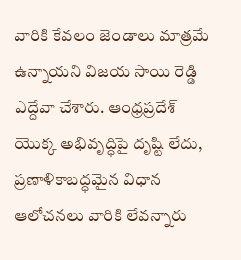వారికి కేవలం జెండాలు మాత్రమే ఉన్నాయని విజయ సాయి రెడ్డి ఎద్దేవా చేశారు. ఆంధ్రప్రదేశ్ యొక్క అభివృద్ధిపై దృష్టి లేదు, ప్రణాళికాబద్ధమైన విధాన ఆలోచనలు వారికి లేవన్నారు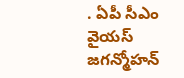. ఏపీ సీఎం వైయస్ జగన్మోహన్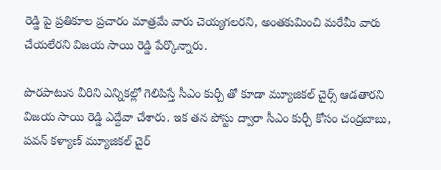రెడ్డి పై ప్రతికూల ప్రచారం మాత్రమే వారు చెయ్యగలరని, అంతకుమించి మరేమీ వారు చేయలేరని విజయ సాయి రెడ్డి పేర్కొన్నారు.

పొరపాటున వీరిని ఎన్నికల్లో గెలిపిస్తే సీఎం కుర్చీ తో కూడా మ్యూజికల్ చైర్స్ ఆడతారని విజయ సాయి రెడ్డి ఎద్దేవా చేశారు. ఇక తన పోస్టు ద్వారా సీఎం కుర్చీ కోసం చంద్రబాబు, పవన్ కళ్యాణ్ మ్యూజికల్ చైర్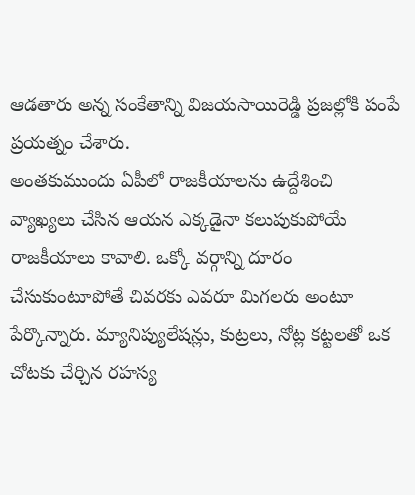ఆడతారు అన్న సంకేతాన్ని విజయసాయిరెడ్డి ప్రజల్లోకి పంపే ప్రయత్నం చేశారు.
అంతకుముందు ఏపీలో రాజకీయాలను ఉద్దేశించి వ్యాఖ్యలు చేసిన ఆయన ఎక్కడైనా కలుపుకుపోయే రాజకీయాలు కావాలి. ఒక్కో వర్గాన్ని దూరం చేసుకుంటూపోతే చివరకు ఎవరూ మిగలరు అంటూ పేర్కొన్నారు. మ్యానిప్యులేషన్లు, కుట్రలు, నోట్ల కట్టలతో ఒక చోటకు చేర్చిన రహస్య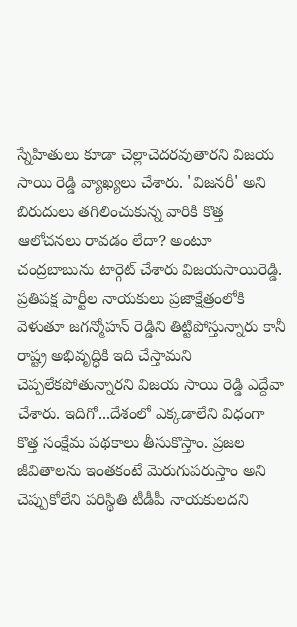స్నేహితులు కూడా చెల్లాచెదరవుతారని విజయ సాయి రెడ్డి వ్యాఖ్యలు చేశారు. 'విజనరీ' అని బిరుదులు తగిలించుకున్న వారికి కొత్త ఆలోచనలు రావడం లేదా? అంటూ చంద్రబాబును టార్గెట్ చేశారు విజయసాయిరెడ్డి.
ప్రతిపక్ష పార్టీల నాయకులు ప్రజాక్షేత్రంలోకి వెళుతూ జగన్మోహన్ రెడ్డిని తిట్టిపోస్తున్నారు కానీ రాష్ట్ర అభివృద్ధికి ఇది చేస్తామని చెప్పలేకపోతున్నారని విజయ సాయి రెడ్డి ఎద్దేవా చేశారు. ఇదిగో...దేశంలో ఎక్కడాలేని విధంగా కొత్త సంక్షేమ పథకాలు తీసుకొస్తాం. ప్రజల జీవితాలను ఇంతకంటే మెరుగుపరుస్తాం అని చెప్పుకోలేని పరిస్థితి టీడీపీ నాయకులదని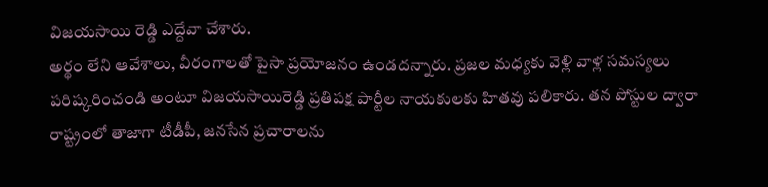విజయసాయి రెడ్డి ఎద్దేవా చేశారు.
అర్థం లేని ఆవేశాలు, వీరంగాలతో పైసా ప్రయోజనం ఉండదన్నారు. ప్రజల మధ్యకు వెళ్లి వాళ్ల సమస్యలు పరిష్కరించండి అంటూ విజయసాయిరెడ్డి ప్రతిపక్ష పార్టీల నాయకులకు హితవు పలికారు. తన పోస్టుల ద్వారా రాష్ట్రంలో తాజాగా టీడీపీ, జనసేన ప్రచారాలను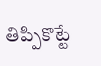తిప్పికొట్టే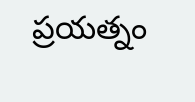ప్రయత్నం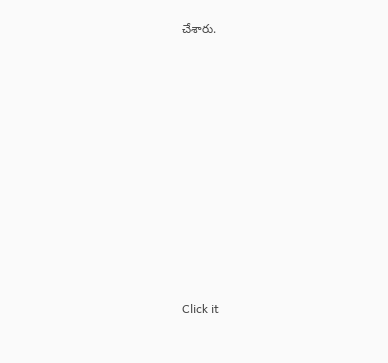చేశారు.












Click it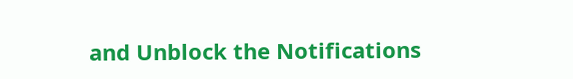and Unblock the Notifications